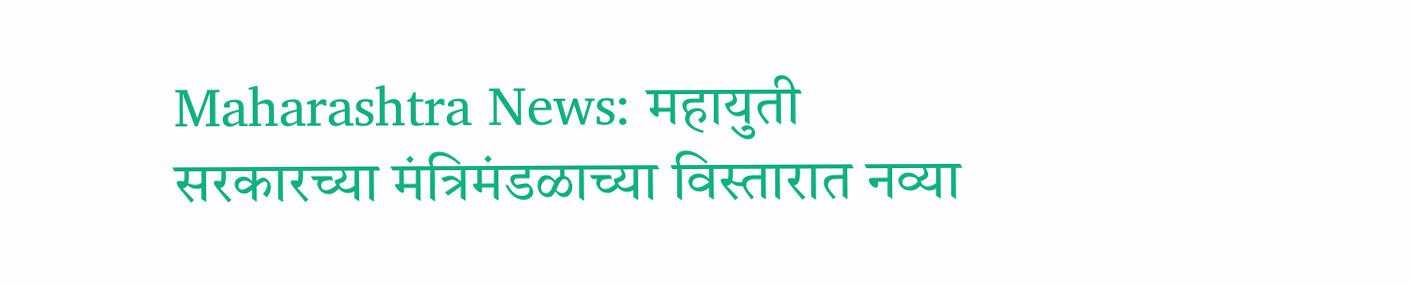Maharashtra News: महायुती सरकारच्या मंत्रिमंडळाच्या विस्तारात नव्या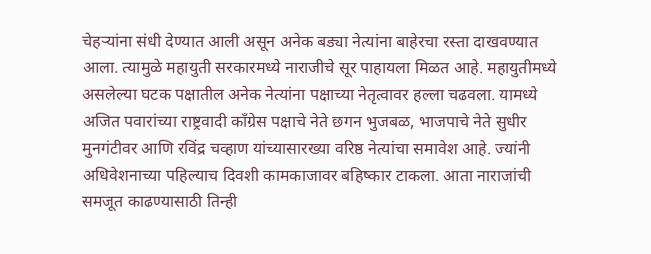चेहऱ्यांना संधी देण्यात आली असून अनेक बड्या नेत्यांना बाहेरचा रस्ता दाखवण्यात आला. त्यामुळे महायुती सरकारमध्ये नाराजीचे सूर पाहायला मिळत आहे. महायुतीमध्ये असलेल्या घटक पक्षातील अनेक नेत्यांना पक्षाच्या नेतृत्वावर हल्ला चढवला. यामध्ये अजित पवारांच्या राष्ट्रवादी काँग्रेस पक्षाचे नेते छगन भुजबळ, भाजपाचे नेते सुधीर मुनगंटीवर आणि रविंद्र चव्हाण यांच्यासारख्या वरिष्ठ नेत्यांचा समावेश आहे. ज्यांनी अधिवेशनाच्या पहिल्याच दिवशी कामकाजावर बहिष्कार टाकला. आता नाराजांची समजूत काढण्यासाठी तिन्ही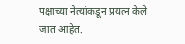पक्षाच्या नेत्यांकडून प्रयत्न केले जात आहेत.